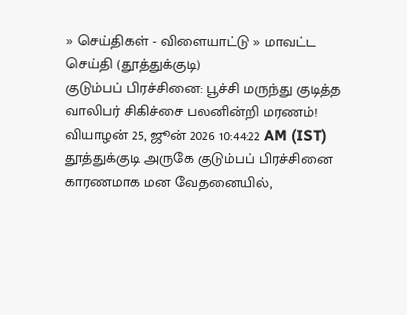» செய்திகள் - விளையாட்டு » மாவட்ட செய்தி (தூத்துக்குடி)
குடும்பப் பிரச்சினை: பூச்சி மருந்து குடித்த வாலிபர் சிகிச்சை பலனின்றி மரணம்!
வியாழன் 25, ஜூன் 2026 10:44:22 AM (IST)
தூத்துக்குடி அருகே குடும்பப் பிரச்சினை காரணமாக மன வேதனையில்,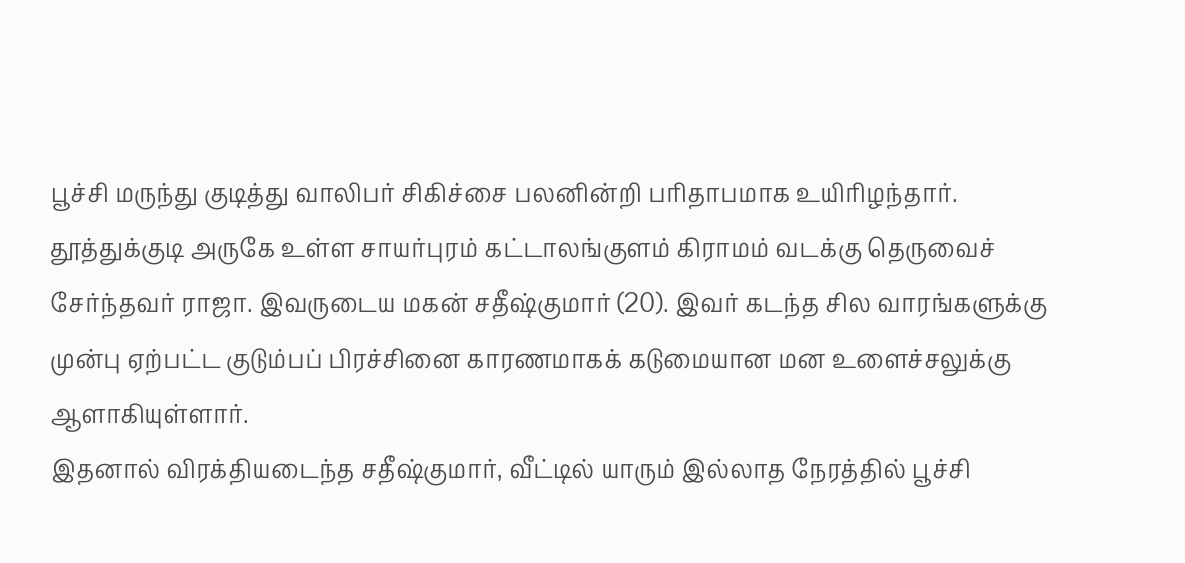பூச்சி மருந்து குடித்து வாலிபர் சிகிச்சை பலனின்றி பரிதாபமாக உயிரிழந்தார்.
தூத்துக்குடி அருகே உள்ள சாயர்புரம் கட்டாலங்குளம் கிராமம் வடக்கு தெருவைச் சேர்ந்தவர் ராஜா. இவருடைய மகன் சதீஷ்குமார் (20). இவர் கடந்த சில வாரங்களுக்கு முன்பு ஏற்பட்ட குடும்பப் பிரச்சினை காரணமாகக் கடுமையான மன உளைச்சலுக்கு ஆளாகியுள்ளார்.
இதனால் விரக்தியடைந்த சதீஷ்குமார், வீட்டில் யாரும் இல்லாத நேரத்தில் பூச்சி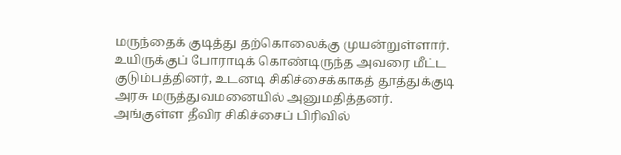மருந்தைக் குடித்து தற்கொலைக்கு முயன்றுள்ளார். உயிருக்குப் போராடிக் கொண்டிருந்த அவரை மீட்ட குடும்பத்தினர், உடனடி சிகிச்சைக்காகத் தூத்துக்குடி அரசு மருத்துவமனையில் அனுமதித்தனர்.
அங்குள்ள தீவிர சிகிச்சைப் பிரிவில்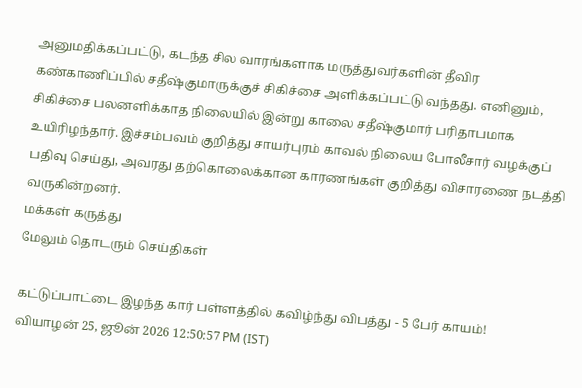அனுமதிக்கப்பட்டு, கடந்த சில வாரங்களாக மருத்துவர்களின் தீவிர கண்காணிப்பில் சதீஷ்குமாருக்குச் சிகிச்சை அளிக்கப்பட்டு வந்தது. எனினும், சிகிச்சை பலனளிக்காத நிலையில் இன்று காலை சதீஷ்குமார் பரிதாபமாக உயிரிழந்தார். இச்சம்பவம் குறித்து சாயர்புரம் காவல் நிலைய போலீசார் வழக்குப் பதிவு செய்து, அவரது தற்கொலைக்கான காரணங்கள் குறித்து விசாரணை நடத்தி வருகின்றனர்.
மக்கள் கருத்து
மேலும் தொடரும் செய்திகள்

கட்டுப்பாட்டை இழந்த கார் பள்ளத்தில் கவிழ்ந்து விபத்து - 5 பேர் காயம்!
வியாழன் 25, ஜூன் 2026 12:50:57 PM (IST)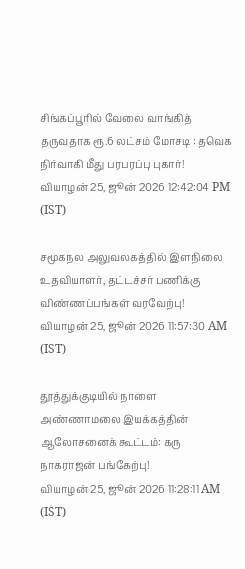சிங்கப்பூரில் வேலை வாங்கித் தருவதாக ரூ.6 லட்சம் மோசடி : தவெக நிர்வாகி மீது பரபரப்பு புகார்!
வியாழன் 25, ஜூன் 2026 12:42:04 PM (IST)

சமூகநல அலுவலகத்தில் இளநிலை உதவியாளர், தட்டச்சர் பணிக்கு விண்ணப்பங்கள் வரவேற்பு!
வியாழன் 25, ஜூன் 2026 11:57:30 AM (IST)

தூத்துக்குடியில் நாளை அண்ணாமலை இயக்கத்தின் ஆலோசனைக் கூட்டம்: கரு நாகராஜன் பங்கேற்பு!
வியாழன் 25, ஜூன் 2026 11:28:11 AM (IST)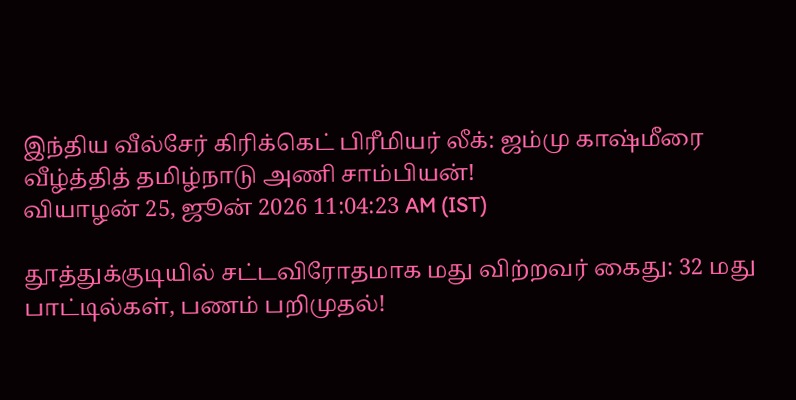இந்திய வீல்சேர் கிரிக்கெட் பிரீமியர் லீக்: ஜம்மு காஷ்மீரை வீழ்த்தித் தமிழ்நாடு அணி சாம்பியன்!
வியாழன் 25, ஜூன் 2026 11:04:23 AM (IST)

தூத்துக்குடியில் சட்டவிரோதமாக மது விற்றவர் கைது: 32 மது பாட்டில்கள், பணம் பறிமுதல்!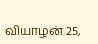வியாழன் 25,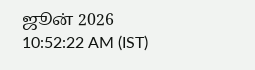ஜூன் 2026 10:52:22 AM (IST)